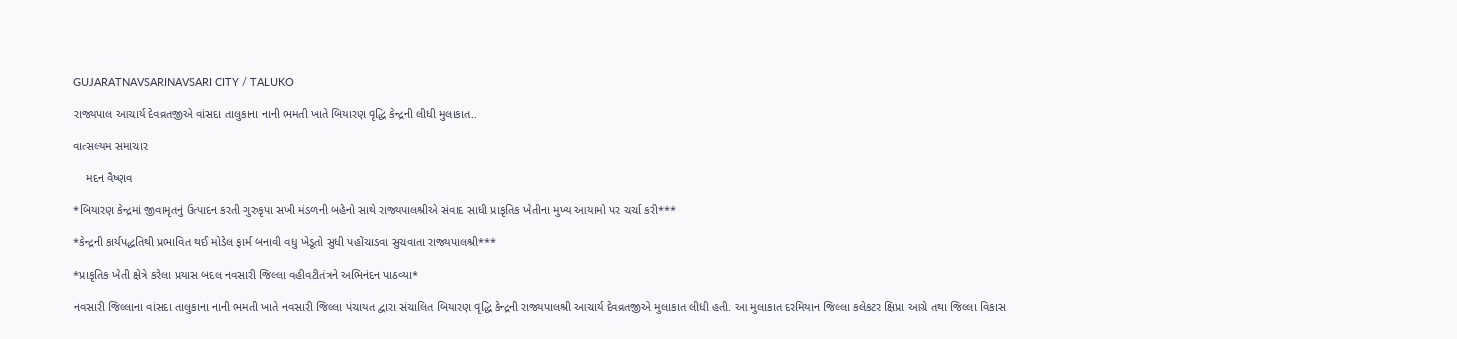GUJARATNAVSARINAVSARI CITY / TALUKO

રાજ્યપાલ આચાર્ય દેવવ્રતજીએ વાંસદા તાલુકાના નાની ભમતી ખાતે બિયારણ વૃદ્ધિ કેન્દ્રની લીધી મુલાકાત..

વાત્સલ્યમ સમાચાર

    મદન વૈષ્ણવ

*બિયારણ કેન્દ્રમાં જીવામૃતનું ઉત્પાદન કરતી ગુરુકૃપા સખી મંડળની બહેનો સાથે રાજ્યપાલશ્રીએ સંવાદ સાધી પ્રાકૃતિક ખેતીના મુખ્ય આયામો પર ચર્ચા કરી***

*કેન્દ્રની કાર્યપદ્ધતિથી પ્રભાવિત થઈ મોડેલ ફાર્મ બનાવી વધુ ખેડૂતો સુધી પહોંચાડવા સુચવાતા રાજ્યપાલશ્રી***

*પ્રાકૃતિક ખેતી ક્ષેત્રે કરેલા પ્રયાસ બદલ નવસારી જિલ્લા વહીવટીતંત્રને અભિનંદન પાઠવ્યા*

નવસારી જિલ્લાના વાંસદા તાલુકાના નાની ભમતી ખાતે નવસારી જિલ્લા પંચાયત દ્વારા સંચાલિત બિયારણ વૃદ્ધિ કેન્દ્રની રાજ્યપાલશ્રી આચાર્ય દેવવ્રતજીએ મુલાકાત લીધી હતી. આ મુલાકાત દરમિયાન જિલ્લા કલેકટર ક્ષિપ્રા આગ્રે તથા જિલ્લા વિકાસ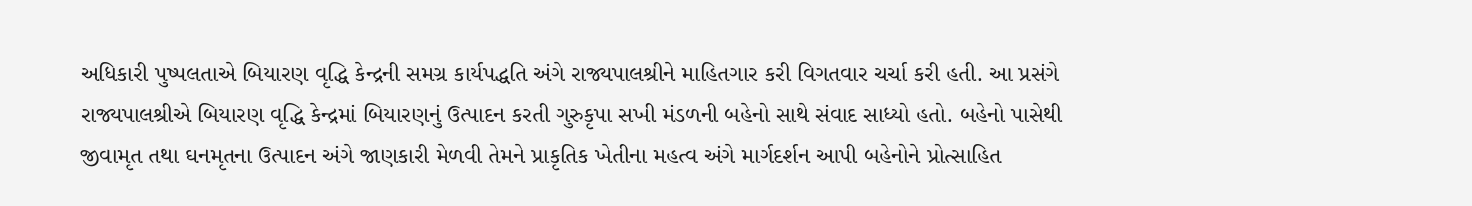અધિકારી પુષ્પલતાએ બિયારણ વૃદ્ધિ કેન્દ્રની સમગ્ર કાર્યપદ્ધતિ અંગે રાજ્યપાલશ્રીને માહિતગાર કરી વિગતવાર ચર્ચા કરી હતી. આ પ્રસંગે રાજ્યપાલશ્રીએ બિયારણ વૃદ્ધિ કેન્દ્રમાં બિયારણનું ઉત્પાદન કરતી ગુરુકૃપા સખી મંડળની બહેનો સાથે સંવાદ સાધ્યો હતો. બહેનો પાસેથી જીવામૃત તથા ઘનમૃતના ઉત્પાદન અંગે જાણકારી મેળવી તેમને પ્રાકૃતિક ખેતીના મહત્વ અંગે માર્ગદર્શન આપી બહેનોને પ્રોત્સાહિત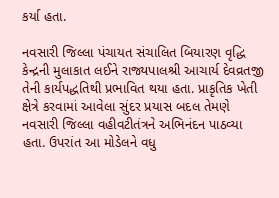કર્યા હતા.

નવસારી જિલ્લા પંચાયત સંચાલિત બિયારણ વૃદ્ધિ કેન્દ્રની મુલાકાત લઈને રાજ્યપાલશ્રી આચાર્ય દેવવ્રતજી તેની કાર્યપદ્ધતિથી પ્રભાવિત થયા હતા. પ્રાકૃતિક ખેતી ક્ષેત્રે કરવામાં આવેલા સુંદર પ્રયાસ બદલ તેમણે નવસારી જિલ્લા વહીવટીતંત્રને અભિનંદન પાઠવ્યા હતા. ઉપરાંત આ મોડેલને વધુ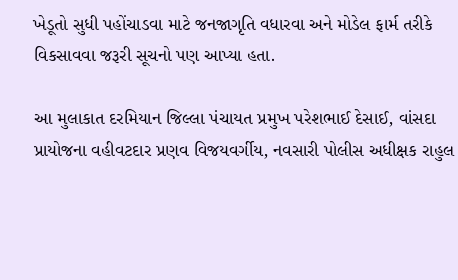ખેડૂતો સુધી પહોંચાડવા માટે જનજાગૃતિ વધારવા અને મોડેલ ફાર્મ તરીકે વિકસાવવા જરૂરી સૂચનો પણ આપ્યા હતા.

આ મુલાકાત દરમિયાન જિલ્લા પંચાયત પ્રમુખ પરેશભાઈ દેસાઈ, વાંસદા પ્રાયોજના વહીવટદાર પ્રણવ વિજયવર્ગીય, નવસારી પોલીસ અધીક્ષક રાહુલ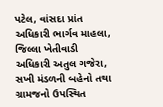પટેલ, વાંસદા પ્રાંત અધિકારી ભાર્ગવ માહલા, જિલ્લા ખેતીવાડી અધિકારી અતુલ ગજેરા, સખી મંડળની બહેનો તથા ગ્રામજનો ઉપસ્થિત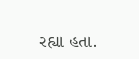રહ્યા હતા.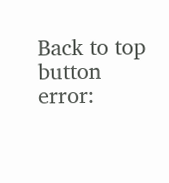Back to top button
error: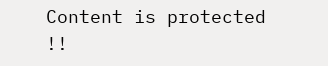Content is protected !!